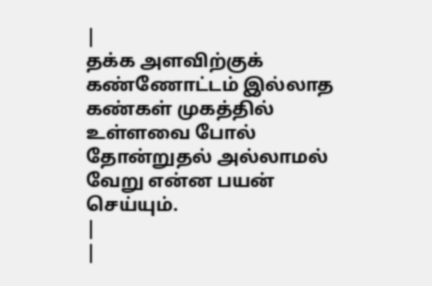|
தக்க அளவிற்குக் கண்ணோட்டம் இல்லாத கண்கள் முகத்தில் உள்ளவை போல் தோன்றுதல் அல்லாமல் வேறு என்ன பயன் செய்யும்.
|
|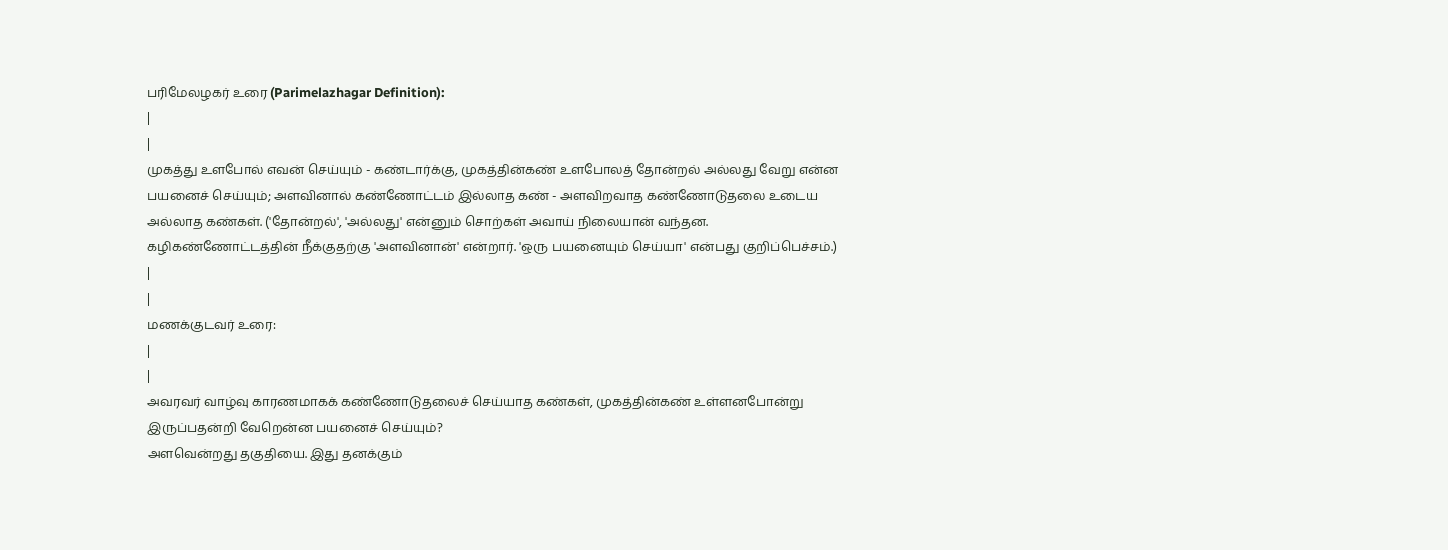பரிமேலழகர் உரை (Parimelazhagar Definition):
|
|
முகத்து உளபோல் எவன் செய்யும் - கண்டார்க்கு, முகத்தின்கண் உளபோலத் தோன்றல் அல்லது வேறு என்ன பயனைச் செய்யும்; அளவினால் கண்ணோட்டம் இல்லாத கண் - அளவிறவாத கண்ணோடுதலை உடைய அல்லாத கண்கள். ('தோன்றல்', 'அல்லது' என்னும் சொற்கள் அவாய் நிலையான் வந்தன. கழிகண்ணோட்டத்தின் நீக்குதற்கு 'அளவினான்' என்றார். 'ஒரு பயனையும் செய்யா' என்பது குறிப்பெச்சம்.)
|
|
மணக்குடவர் உரை:
|
|
அவரவர் வாழ்வு காரணமாகக் கண்ணோடுதலைச் செய்யாத கண்கள், முகத்தின்கண் உள்ளனபோன்று இருப்பதன்றி வேறென்ன பயனைச் செய்யும்?
அளவென்றது தகுதியை. இது தனக்கும்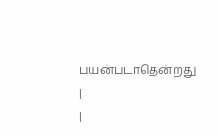பயன்படாதென்றது
|
|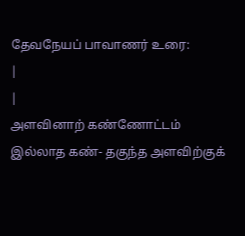தேவநேயப் பாவாணர் உரை:
|
|
அளவினாற் கண்ணோட்டம் இல்லாத கண்- தகுந்த அளவிற்குக்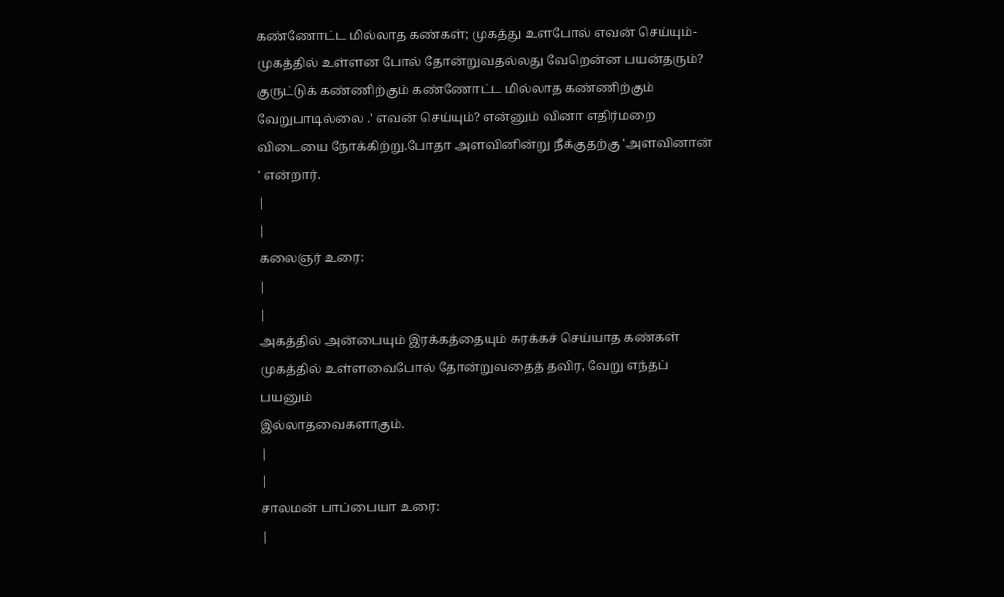கண்ணோட்ட மில்லாத கண்கள்; முகத்து உளபோல் எவன் செய்யும்- முகத்தில் உள்ளன போல் தோன்றுவதல்லது வேறென்ன பயன்தரும்?
குருட்டுக் கண்ணிற்கும் கண்ணோட்ட மில்லாத கண்ணிற்கும் வேறுபாடில்லை .' எவன் செய்யும்? என்னும் வினா எதிர்மறை விடையை நோக்கிற்று.போதா அளவினின்று நீக்குதற்கு 'அளவினான் ' என்றார்.
|
|
கலைஞர் உரை:
|
|
அகத்தில் அன்பையும் இரக்கத்தையும் சுரக்கச் செய்யாத கண்கள்
முகத்தில் உள்ளவைபோல் தோன்றுவதைத் தவிர, வேறு எந்தப் பயனும்
இல்லாதவைகளாகும்.
|
|
சாலமன் பாப்பையா உரை:
|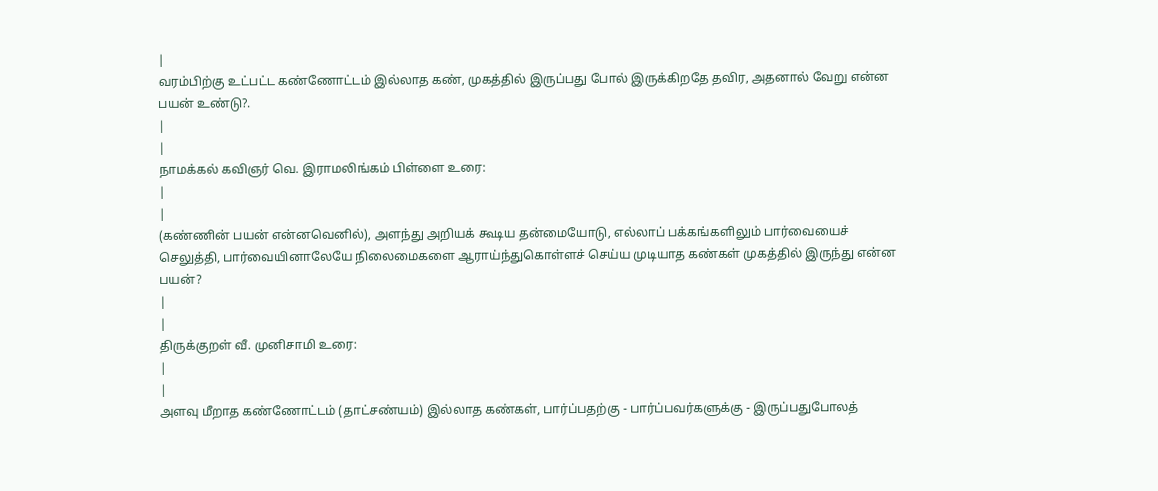|
வரம்பிற்கு உட்பட்ட கண்ணோட்டம் இல்லாத கண், முகத்தில் இருப்பது போல் இருக்கிறதே தவிர, அதனால் வேறு என்ன பயன் உண்டு?.
|
|
நாமக்கல் கவிஞர் வெ. இராமலிங்கம் பிள்ளை உரை:
|
|
(கண்ணின் பயன் என்னவெனில்), அளந்து அறியக் கூடிய தன்மையோடு, எல்லாப் பக்கங்களிலும் பார்வையைச் செலுத்தி, பார்வையினாலேயே நிலைமைகளை ஆராய்ந்துகொள்ளச் செய்ய முடியாத கண்கள் முகத்தில் இருந்து என்ன பயன்?
|
|
திருக்குறள் வீ. முனிசாமி உரை:
|
|
அளவு மீறாத கண்ணோட்டம் (தாட்சண்யம்) இல்லாத கண்கள், பார்ப்பதற்கு - பார்ப்பவர்களுக்கு - இருப்பதுபோலத்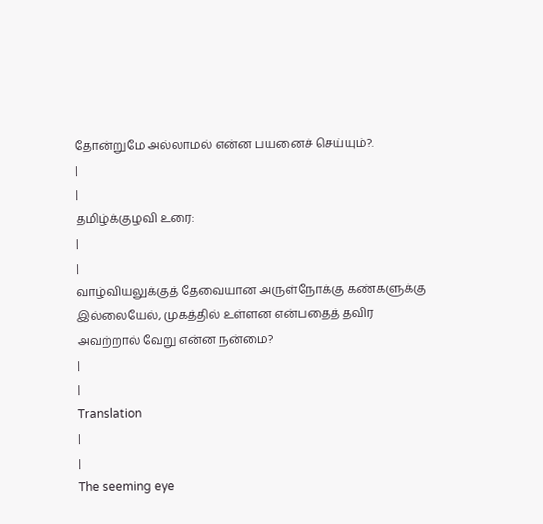தோன்றுமே அல்லாமல் என்ன பயனைச் செய்யும்?.
|
|
தமிழ்க்குழவி உரை:
|
|
வாழ்வியலுக்குத் தேவையான அருள்நோக்கு கண்களுக்கு இல்லையேல், முகத்தில் உள்ளன என்பதைத் தவிர அவற்றால் வேறு என்ன நன்மை?
|
|
Translation
|
|
The seeming eye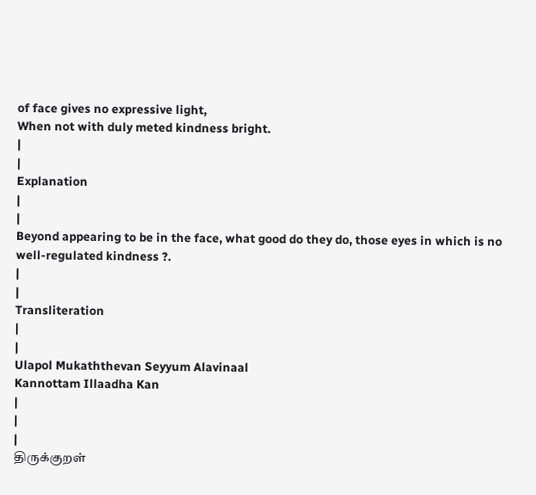of face gives no expressive light,
When not with duly meted kindness bright.
|
|
Explanation
|
|
Beyond appearing to be in the face, what good do they do, those eyes in which is no well-regulated kindness ?.
|
|
Transliteration
|
|
Ulapol Mukaththevan Seyyum Alavinaal
Kannottam Illaadha Kan
|
|
|
திருக்குறள்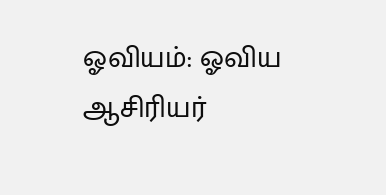ஓவியம்: ஓவிய ஆசிரியர்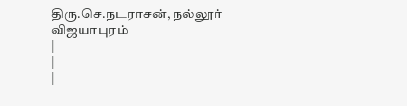திரு.செ.நடராசன், நல்லூர் விஜயாபுரம்
|
|
|